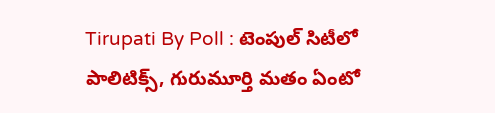Tirupati By Poll : టెంపుల్ సిటీలో పాలిటిక్స్, గురుమూర్తి మతం ఏంటో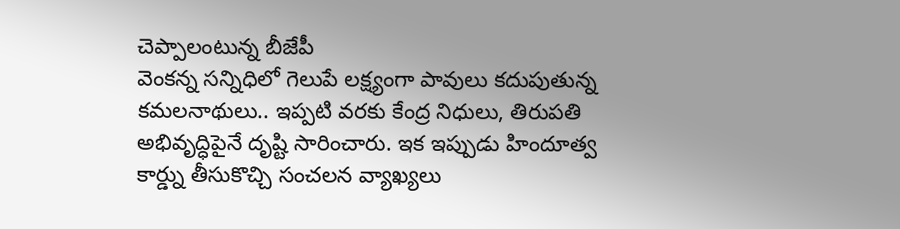చెప్పాలంటున్న బీజేపీ
వెంకన్న సన్నిధిలో గెలుపే లక్ష్యంగా పావులు కదుపుతున్న కమలనాథులు.. ఇప్పటి వరకు కేంద్ర నిధులు, తిరుపతి అభివృద్ధిపైనే దృష్టి సారించారు. ఇక ఇప్పుడు హిందూత్వ కార్డ్ను తీసుకొచ్చి సంచలన వ్యాఖ్యలు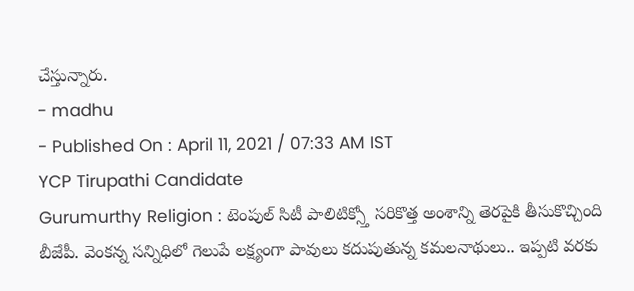చేస్తున్నారు.
- madhu
- Published On : April 11, 2021 / 07:33 AM IST
YCP Tirupathi Candidate
Gurumurthy Religion : టెంపుల్ సిటీ పాలిటిక్స్తో సరికొత్త అంశాన్ని తెరపైకి తీసుకొచ్చింది బీజేపీ. వెంకన్న సన్నిధిలో గెలుపే లక్ష్యంగా పావులు కదుపుతున్న కమలనాథులు.. ఇప్పటి వరకు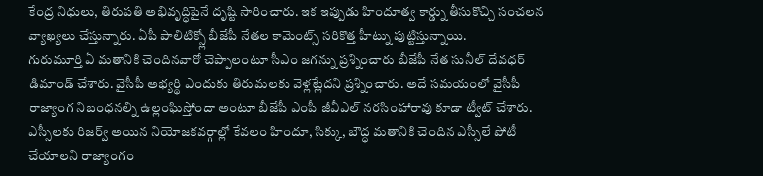కేంద్ర నిధులు, తిరుపతి అభివృద్ధిపైనే దృష్టి సారించారు. ఇక ఇప్పుడు హిందూత్వ కార్డ్ను తీసుకొచ్చి సంచలన వ్యాఖ్యలు చేస్తున్నారు. ఏపీ పాలిటిక్స్లో బీజేపీ నేతల కామెంట్స్ సరికొత్త హీట్ను పుట్టిస్తున్నాయి.
గురుమూర్తి ఏ మతానికి చెందినవారో చెప్పాలంటూ సీఎం జగన్ను ప్రశ్నించారు బీజేపీ నేత సునీల్ దేవధర్ డిమాండ్ చేశారు. వైసీపీ అభ్యర్థి ఎందుకు తిరుమలకు వెళ్లట్లేదని ప్రశ్నించారు. అదే సమయంలో వైసీపీ రాజ్యాంగ నిబంధనల్ని ఉల్లంఘిస్తోందా అంటూ బీజేపీ ఎంపీ జీవీఎల్ నరసింహారావు కూడా ట్వీట్ చేశారు. ఎస్సీలకు రిజర్వ్ అయిన నియోజకవర్గాల్లో కేవలం హిందూ, సిక్కు, బౌద్ధ మతానికి చెందిన ఎస్సీలే పోటీ చేయాలని రాజ్యాంగం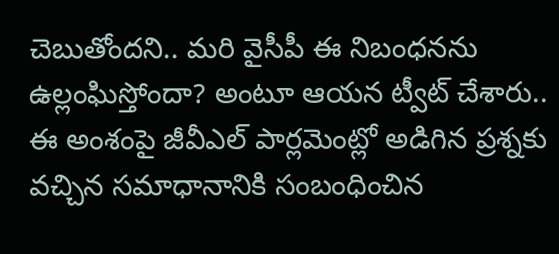చెబుతోందని.. మరి వైసీపీ ఈ నిబంధనను ఉల్లంఘిస్తోందా? అంటూ ఆయన ట్వీట్ చేశారు.. ఈ అంశంపై జీవీఎల్ పార్లమెంట్లో అడిగిన ప్రశ్నకు వచ్చిన సమాధానానికి సంబంధించిన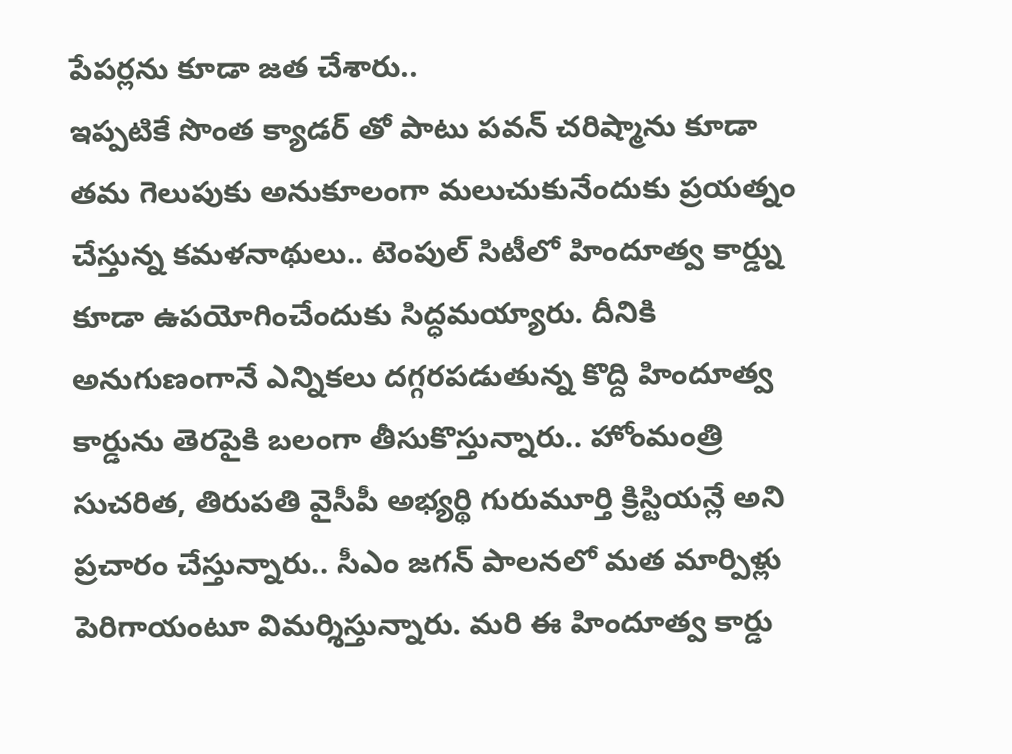పేపర్లను కూడా జత చేశారు..
ఇప్పటికే సొంత క్యాడర్ తో పాటు పవన్ చరిష్మాను కూడా తమ గెలుపుకు అనుకూలంగా మలుచుకునేందుకు ప్రయత్నం చేస్తున్న కమళనాథులు.. టెంపుల్ సిటీలో హిందూత్వ కార్డ్ను కూడా ఉపయోగించేందుకు సిద్ధమయ్యారు. దీనికి అనుగుణంగానే ఎన్నికలు దగ్గరపడుతున్న కొద్ది హిందూత్వ కార్డును తెరపైకి బలంగా తీసుకొస్తున్నారు.. హోంమంత్రి సుచరిత, తిరుపతి వైసీపీ అభ్యర్థి గురుమూర్తి క్రిస్టియన్లే అని ప్రచారం చేస్తున్నారు.. సీఎం జగన్ పాలనలో మత మార్పిళ్లు పెరిగాయంటూ విమర్శిస్తున్నారు. మరి ఈ హిందూత్వ కార్డు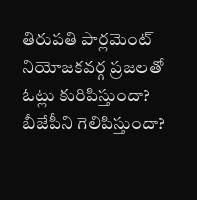తిరుపతి పార్లమెంట్ నియోజకవర్గ ప్రజలతో ఓట్లు కురిపిస్తుందా? బీజేపీని గెలిపిస్తుందా?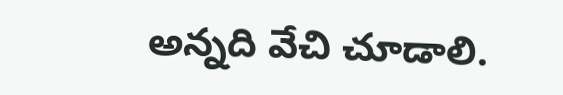అన్నది వేచి చూడాలి.